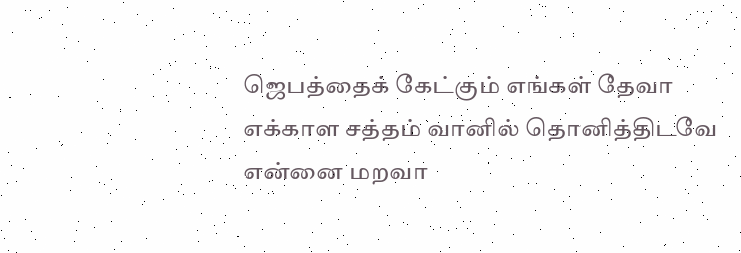ஜெபத்தைக் கேட்கும் எங்கள் தேவா
எக்காள சத்தம் வானில் தொனித்திடவே
என்னை மறவா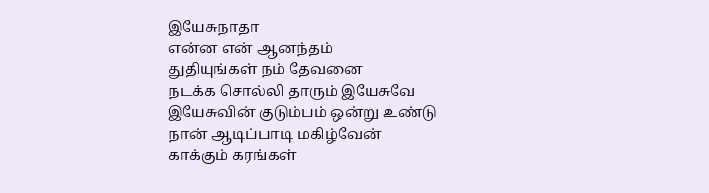இயேசுநாதா
என்ன என் ஆனந்தம்
துதியுங்கள் நம் தேவனை
நடக்க சொல்லி தாரும் இயேசுவே
இயேசுவின் குடும்பம் ஒன்று உண்டு
நான் ஆடிப்பாடி மகிழ்வேன்
காக்கும் கரங்கள்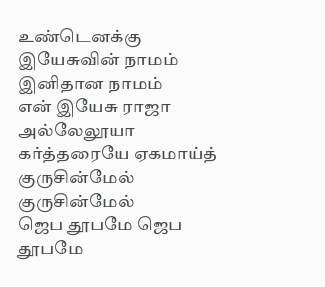உண்டெனக்கு
இயேசுவின் நாமம் இனிதான நாமம்
என் இயேசு ராஜா
அல்லேலூயா கர்த்தரையே ஏகமாய்த்
குருசின்மேல் குருசின்மேல்
ஜெப தூபமே ஜெப தூபமே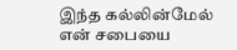இந்த கல்லின்மேல் என் சபையை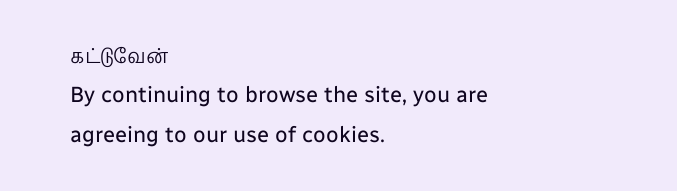கட்டுவேன்
By continuing to browse the site, you are agreeing to our use of cookies.